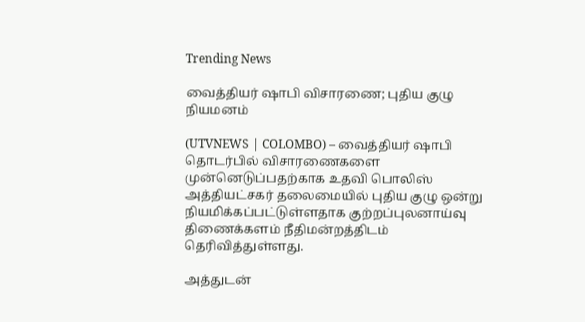Trending News

வைத்தியர் ஷாபி விசாரணை; புதிய குழு நியமனம்

(UTVNEWS | COLOMBO) – வைத்தியர் ஷாபி தொடர்பில் விசாரணைகளை முன்னெடுப்பதற்காக உதவி பொலிஸ் அத்தியட்சகர் தலைமையில் புதிய குழு ஒன்று நியமிக்கப்பட்டுள்ளதாக குற்றப்புலனாய்வு திணைக்களம் நீதிமன்றத்திடம் தெரிவித்துள்ளது.

அத்துடன்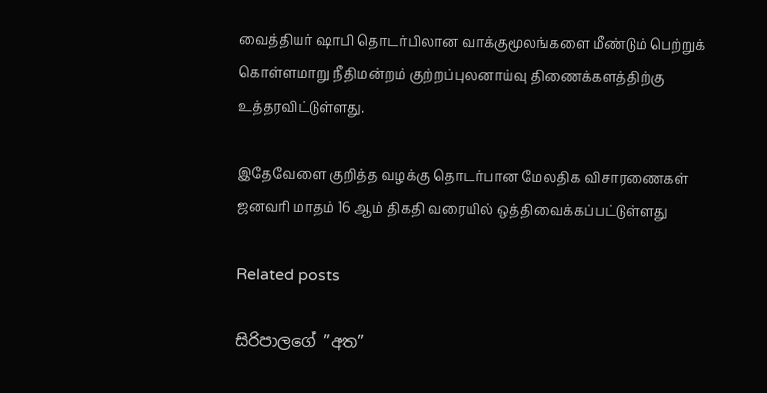வைத்தியர் ஷாபி தொடர்பிலான வாக்குமூலங்களை மீண்டும் பெற்றுக் கொள்ளமாறு நீதிமன்றம் குற்றப்புலனாய்வு திணைக்களத்திற்கு உத்தரவிட்டுள்ளது.

இதேவேளை குறித்த வழக்கு தொடர்பான மேலதிக விசாரணைகள் ஜனவரி மாதம் 16 ஆம் திகதி வரையில் ஒத்திவைக்கப்பட்டுள்ளது

Related posts

සිරිපාලගේ ”අත”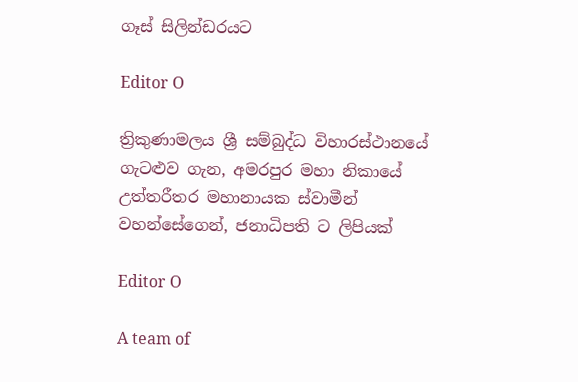ගෑස් සිලින්ඩරයට

Editor O

ත්‍රිකුණාමලය ශ්‍රී සම්බුද්ධ විහාරස්ථානයේ ගැටළුව ගැන, අමරපුර මහා නිකායේ උත්තරීතර මහානායක ස්වාමීන් වහන්සේගෙන්, ජනාධිපති ට ලිපියක්

Editor O

A team of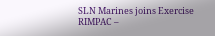SLN Marines joins Exercise RIMPAC –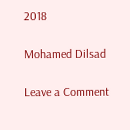2018

Mohamed Dilsad

Leave a Comment